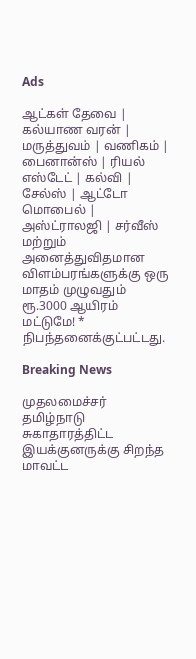Ads

ஆட்கள் தேவை | கல்யாண வரன் | மருத்துவம் | வணிகம் | பைனான்ஸ் | ரியல் எஸ்டேட் | கல்வி | சேல்ஸ் | ஆட்டோ மொபைல் | அஸ்ட்ராலஜி | சர்வீஸ் மற்றும் அனைத்துவிதமான விளம்பரங்களுக்கு ஒரு மாதம் முழுவதும் ரூ.3000 ஆயிரம் மட்டுமே! * நிபந்தனைக்குட்பட்டது.

Breaking News

முதலமைச்சர் தமிழ்நாடு சுகாதாரத்திட்ட இயக்குனருக்கு சிறந்த மாவட்ட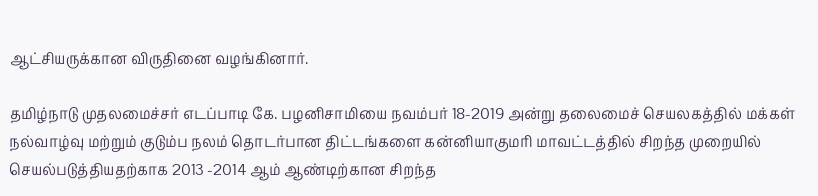ஆட்சியருக்கான விருதினை வழங்கினார்.

தமிழ்நாடு முதலமைச்சர் எடப்பாடி கே. பழனிசாமியை நவம்பர் 18-2019 அன்று தலைமைச் செயலகத்தில் மக்கள் நல்வாழ்வு மற்றும் குடும்ப நலம் தொடர்பான திட்டங்களை கன்னியாகுமரி மாவட்டத்தில் சிறந்த முறையில் செயல்படுத்தியதற்காக 2013 -2014 ஆம் ஆண்டிற்கான சிறந்த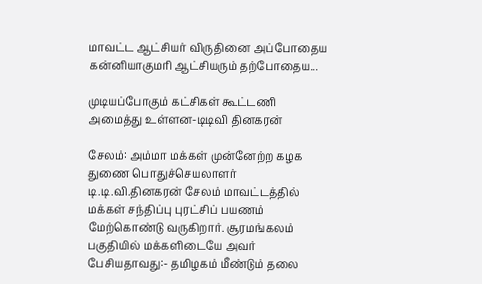மாவட்ட ஆட்சியர் விருதினை அப்போதைய கன்னியாகுமரி ஆட்சியரும் தற்போதைய...

முடியப்போகும் கட்சிகள் கூட்டணி அமைத்து உள்ளன-டிடிவி தினகரன்

சேலம்: அம்மா மக்கள் முன்னேற்ற கழக துணை பொதுச்செயலாளர் டி.டி.வி.தினகரன் சேலம் மாவட்டத்தில் மக்கள் சந்திப்பு புரட்சிப் பயணம் மேற்கொண்டு வருகிறார். சூரமங்கலம் பகுதியில் மக்களிடையே அவர் பேசியதாவது:- தமிழகம் மீண்டும் தலை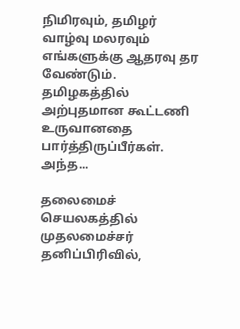நிமிரவும், தமிழர் வாழ்வு மலரவும் எங்களுக்கு ஆதரவு தர வேண்டும். தமிழகத்தில் அற்புதமான கூட்டணி உருவானதை பார்த்திருப்பீர்கள். அந்த...

தலைமைச் செயலகத்தில் முதலமைச்சர் தனிப்பிரிவில்,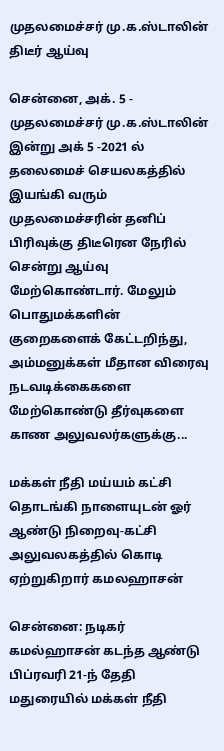முதலமைச்சர் மு.க.ஸ்டாலின் திடீர் ஆய்வு

சென்னை, அக். 5 - முதலமைச்சர் மு.க.ஸ்டாலின் இன்று அக் 5 -2021 ல் தலைமைச் செயலகத்தில் இயங்கி வரும் முதலமைச்சரின் தனிப் பிரிவுக்கு திடீரென நேரில் சென்று ஆய்வு மேற்கொண்டார். மேலும் பொதுமக்களின் குறைகளைக் கேட்டறிந்து, அம்மனுக்கள் மீதான விரைவு நடவடிக்கைகளை  மேற்கொண்டு தீர்வுகளை காண அலுவலர்களுக்கு...

மக்கள் நீதி மய்யம் கட்சி தொடங்கி நாளையுடன் ஓர் ஆண்டு நிறைவு-கட்சி அலுவலகத்தில் கொடி ஏற்றுகிறார் கமலஹாசன்

சென்னை: நடிகர் கமல்ஹாசன் கடந்த ஆண்டு பிப்ரவரி 21-ந் தேதி மதுரையில் மக்கள் நீதி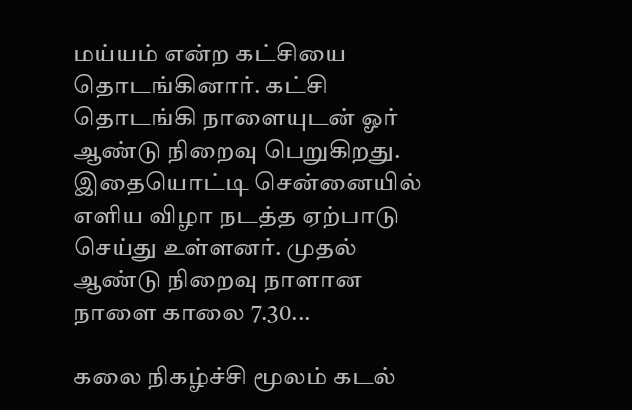மய்யம் என்ற கட்சியை தொடங்கினார். கட்சி தொடங்கி நாளையுடன் ஓர் ஆண்டு நிறைவு பெறுகிறது. இதையொட்டி சென்னையில் எளிய விழா நடத்த ஏற்பாடு செய்து உள்ளனர். முதல் ஆண்டு நிறைவு நாளான நாளை காலை 7.30...

கலை நிகழ்ச்சி மூலம் கடல்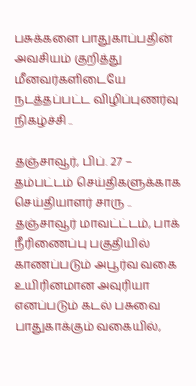பசுக்களை பாதுகாப்பதின் அவசியம் குறித்து மீனவர்களிடையே நடத்தப்பட்ட விழிப்புணர்வு நிகழ்ச்சி ..

தஞ்சாவூர், பிப். 27 – தம்பட்டம் செய்திகளுக்காக செய்தியாளர் சாரு .. தஞ்சாவூர் மாவட்ட்டம், பாக் நீரிணைப்பு பகுதியில் காணப்படும் அபூர்வ வகை உயிரினமான அவுரியா எனப்படும் கடல் பசுவை பாதுகாக்கும் வகையில்,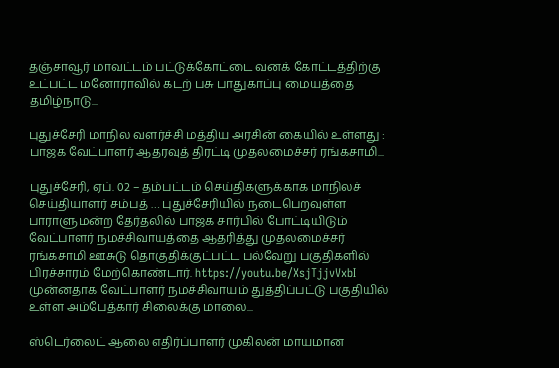தஞ்சாவூர் மாவட்டம் பட்டுக்கோட்டை வனக் கோட்டத்திற்கு உட்பட்ட மனோராவில் கடற் பசு பாதுகாப்பு மையத்தை தமிழ்நாடு...

புதுச்சேரி மாநில வளர்ச்சி மத்திய அரசின் கையில் உள்ளது : பாஜக வேட்பாளர் ஆதரவுத் திரட்டி முதலமைச்சர் ரங்கசாமி...

புதுச்சேரி, ஏப். 02 – தம்பட்டம் செய்திகளுக்காக மாநிலச் செய்தியாளர் சம்பத் … புதுச்சேரியில் நடைபெறவுள்ள பாராளுமன்ற தேர்தலில் பாஜக சார்பில் போட்டியிடும் வேட்பாளர் நமச்சிவாயத்தை ஆதரித்து முதலமைச்சர் ரங்கசாமி ஊசுடு தொகுதிக்குட்பட்ட பல்வேறு பகுதிகளில் பிரச்சாரம் மேற்கொண்டார். https://youtu.be/XsjTjjvVxbI முன்னதாக வேட்பாளர் நமச்சிவாயம் துத்திப்பட்டு பகுதியில் உள்ள அம்பேத்கார் சிலைக்கு மாலை...

ஸ்டெர்லைட் ஆலை எதிர்ப்பாளர் முகிலன் மாயமான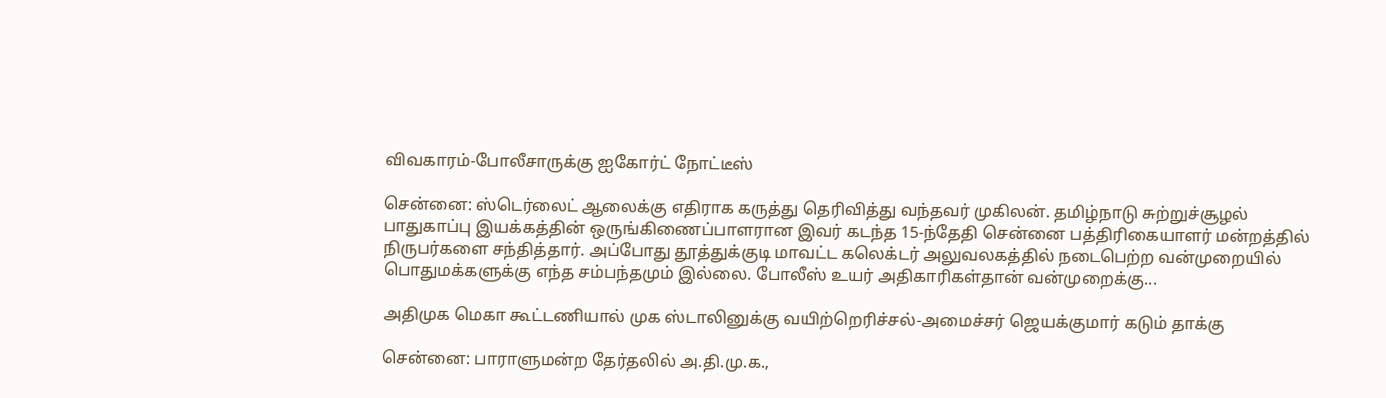விவகாரம்-போலீசாருக்கு ஐகோர்ட் நோட்டீஸ்

சென்னை: ஸ்டெர்லைட் ஆலைக்கு எதிராக கருத்து தெரிவித்து வந்தவர் முகிலன். தமிழ்நாடு சுற்றுச்சூழல் பாதுகாப்பு இயக்கத்தின் ஒருங்கிணைப்பாளரான இவர் கடந்த 15-ந்தேதி சென்னை பத்திரிகையாளர் மன்றத்தில் நிருபர்களை சந்தித்தார். அப்போது தூத்துக்குடி மாவட்ட கலெக்டர் அலுவலகத்தில் நடைபெற்ற வன்முறையில் பொதுமக்களுக்கு எந்த சம்பந்தமும் இல்லை. போலீஸ் உயர் அதிகாரிகள்தான் வன்முறைக்கு...

அதிமுக மெகா கூட்டணியால் முக ஸ்டாலினுக்கு வயிற்றெரிச்சல்-அமைச்சர் ஜெயக்குமார் கடும் தாக்கு

சென்னை: பாராளுமன்ற தேர்தலில் அ.தி.மு.க.,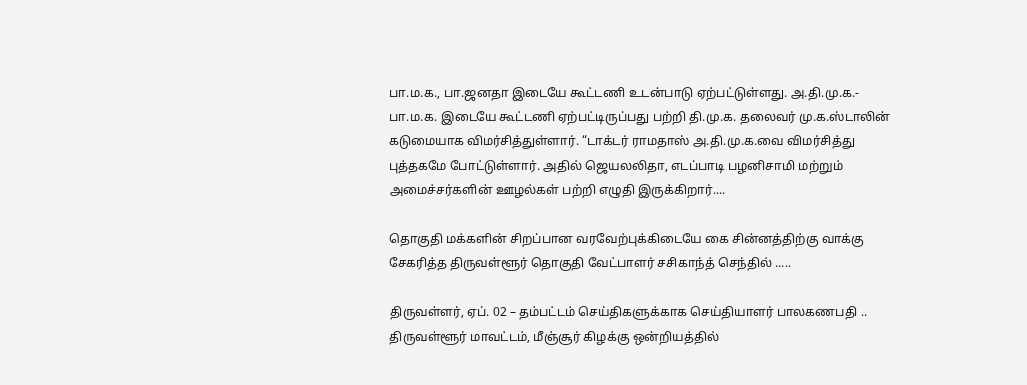பா.ம.க., பா.ஜனதா இடையே கூட்டணி உடன்பாடு ஏற்பட்டுள்ளது. அ.தி.மு.க.- பா.ம.க. இடையே கூட்டணி ஏற்பட்டிருப்பது பற்றி தி.மு.க. தலைவர் மு.க.ஸ்டாலின் கடுமையாக விமர்சித்துள்ளார். “டாக்டர் ராமதாஸ் அ.தி.மு.க.வை விமர்சித்து புத்தகமே போட்டுள்ளார். அதில் ஜெயலலிதா, எடப்பாடி பழனிசாமி மற்றும் அமைச்சர்களின் ஊழல்கள் பற்றி எழுதி இருக்கிறார்....

தொகுதி மக்களின் சிறப்பான வரவேற்புக்கிடையே கை சின்னத்திற்கு வாக்கு சேகரித்த திருவள்ளூர் தொகுதி வேட்பாளர் சசிகாந்த் செந்தில் .....

திருவள்ளர், ஏப். 02 – தம்பட்டம் செய்திகளுக்காக செய்தியாளர் பாலகணபதி .. திருவள்ளூர் மாவட்டம், மீஞ்சூர் கிழக்கு ஒன்றியத்தில்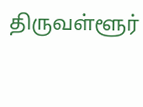திருவள்ளூர்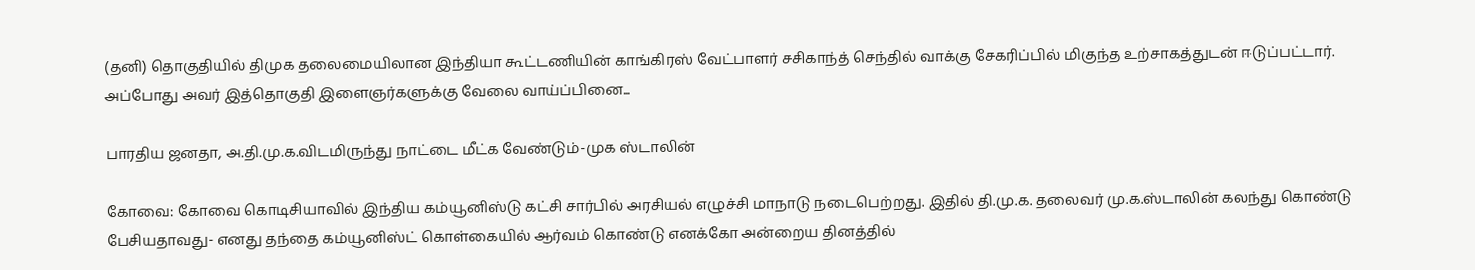(தனி) தொகுதியில் திமுக தலைமையிலான இந்தியா கூட்டணியின் காங்கிரஸ் வேட்பாளர் சசிகாந்த் செந்தில் வாக்கு சேகரிப்பில் மிகுந்த உற்சாகத்துடன் ஈடுப்பட்டார். அப்போது அவர் இத்தொகுதி இளைஞர்களுக்கு வேலை வாய்ப்பினை...

பாரதிய ஜனதா, அ.தி.மு.க.விடமிருந்து நாட்டை மீட்க வேண்டும்-முக ஸ்டாலின்

கோவை: கோவை கொடிசியாவில் இந்திய கம்யூனிஸ்டு கட்சி சார்பில் அரசியல் எழுச்சி மாநாடு நடைபெற்றது. இதில் தி.மு.க. தலைவர் மு.க.ஸ்டாலின் கலந்து கொண்டு பேசியதாவது- எனது தந்தை கம்யூனிஸ்ட் கொள்கையில் ஆர்வம் கொண்டு எனக்கோ அன்றைய தினத்தில்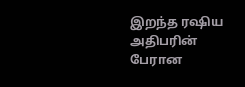இறந்த ரஷிய அதிபரின் பேரான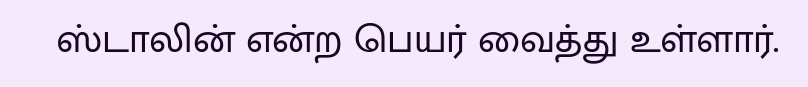ஸ்டாலின் என்ற பெயர் வைத்து உள்ளார்.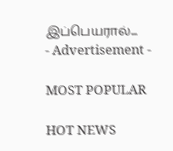இப்பெயரால்...
- Advertisement -

MOST POPULAR

HOT NEWS